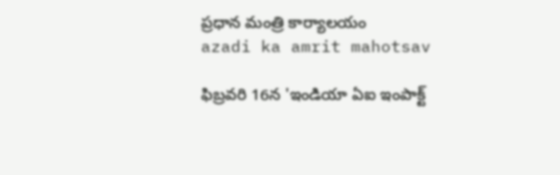ప్రధాన మంత్రి కార్యాలయం
azadi ka amrit mahotsav

ఫిబ్రవరి 16న 'ఇండియా ఏఐ ఇంపాక్ట్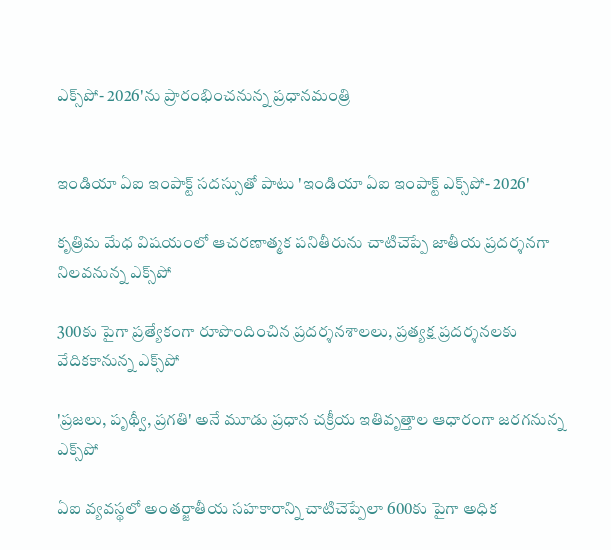ఎక్స్‌పో- 2026'ను ప్రారంభించనున్న ప్రధానమంత్రి


ఇండియా ఏఐ ఇంపాక్ట్ సదస్సుతో పాటు 'ఇండియా ఏఐ ఇంపాక్ట్ ఎక్స్‌పో- 2026'

కృత్రిమ మేధ విషయంలో ఆచరణాత్మక పనితీరును చాటిచెప్పే జాతీయ ప్రదర్శనగా నిలవనున్న ఎక్స్‌పో

300కు పైగా ప్రత్యేకంగా రూపొందించిన ప్రదర్శనశాలలు, ప్రత్యక్ష ప్రదర్శనలకు వేదికకానున్న ఎక్స్‌పో

'ప్రజలు, పృథ్వీ, ప్రగతి' అనే మూడు ప్రధాన చక్రీయ ఇతివృత్తాల ఆధారంగా జరగనున్న ఎక్స్‌పో

ఏఐ వ్యవస్థలో అంతర్జాతీయ సహకారాన్ని చాటిచెప్పేలా 600కు పైగా అధిక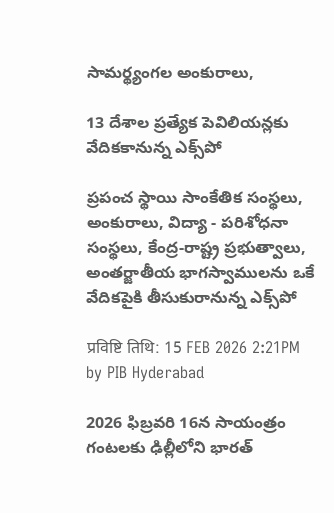సామర్థ్యంగల అంకురాలు,

13 దేశాల ప్రత్యేక పెవిలియన్లకు వేదికకానున్న ఎక్స్‌పో

ప్రపంచ స్థాయి సాంకేతిక సంస్థలు, అంకురాలు, విద్యా - పరిశోధనా సంస్థలు, కేంద్ర-రాష్ట్ర ప్రభుత్వాలు, అంతర్జాతీయ భాగస్వాములను ఒకే వేదికపైకి తీసుకురానున్న ఎక్స్‌పో

प्रविष्टि तिथि: 15 FEB 2026 2:21PM by PIB Hyderabad

2026 ఫిబ్రవరి 16న సాయంత్రం గంటలకు ఢిల్లీలోని భారత్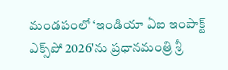మండపంలో ‘ఇండియా ఏఐ ఇంపాక్ట్ ఎక్స్‌పో 2026'ను ప్రధానమంత్రి శ్రీ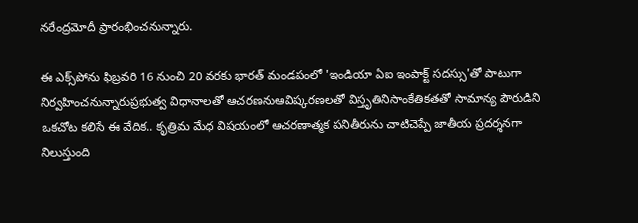నరేంద్రమోదీ ప్రారంభించనున్నారు.

ఈ ఎక్స్‌పోను ఫిబ్రవరి 16 నుంచి 20 వరకు భారత్ మండపంలో 'ఇండియా ఏఐ ఇంపాక్ట్ సదస్సు'తో పాటుగా నిర్వహించనున్నారుప్రభుత్వ విధానాలతో ఆచరణనుఆవిష్కరణలతో విస్తృతినిసాంకేతికతతో సామాన్య పౌరుడిని ఒకచోట కలిసే ఈ వేదిక.. కృత్రిమ మేధ విషయంలో ఆచరణాత్మక పనితీరును చాటిచెప్పే జాతీయ ప్రదర్శనగా నిలుస్తుంది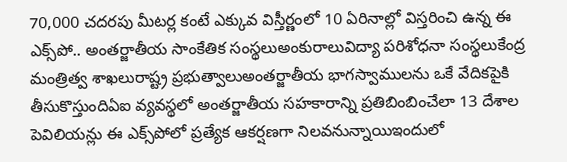70,000 చదరపు మీటర్ల కంటే ఎక్కువ విస్తీర్ణంలో 10 ఏరినాల్లో విస్తరించి ఉన్న ఈ ఎక్స్‌పో.. అంతర్జాతీయ సాంకేతిక సంస్థలుఅంకురాలువిద్యా పరిశోధనా సంస్థలుకేంద్ర మంత్రిత్వ శాఖలురాష్ట్ర ప్రభుత్వాలుఅంతర్జాతీయ భాగస్వాములను ఒకే వేదికపైకి తీసుకొస్తుందిఏఐ వ్యవస్థలో అంతర్జాతీయ సహకారాన్ని ప్రతిబింబించేలా 13 దేశాల పెవిలియన్లు ఈ ఎక్స్‌పోలో ప్రత్యేక ఆకర్షణగా నిలవనున్నాయిఇందులో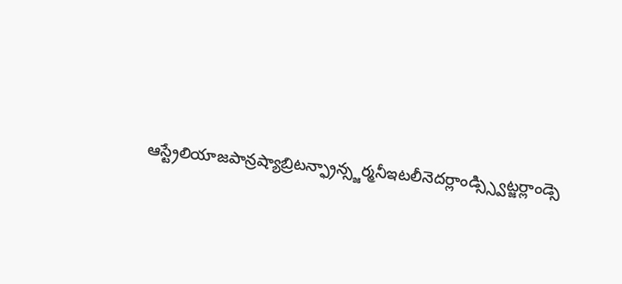ఆస్ట్రేలియాజపాన్రష్యాబ్రిటన్ఫ్రాన్స్జర్మనీఇటలీనెదర్లాండ్స్స్విట్జర్లాండ్సె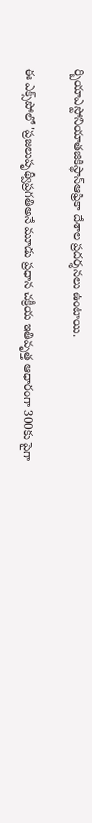ర్బియాఎస్టోనియాతజికిస్థాన్ఆఫ్రికా దేశాల ప్రదర్శనలు ఉంటాయి.

ఈ ఎక్స్‌పోలో 'ప్రజలుపృథ్వీప్రగతిఅనే మూడు ప్రధాన చక్రీయ ఇతివృత్త ఆధారంగా 300కు పైగా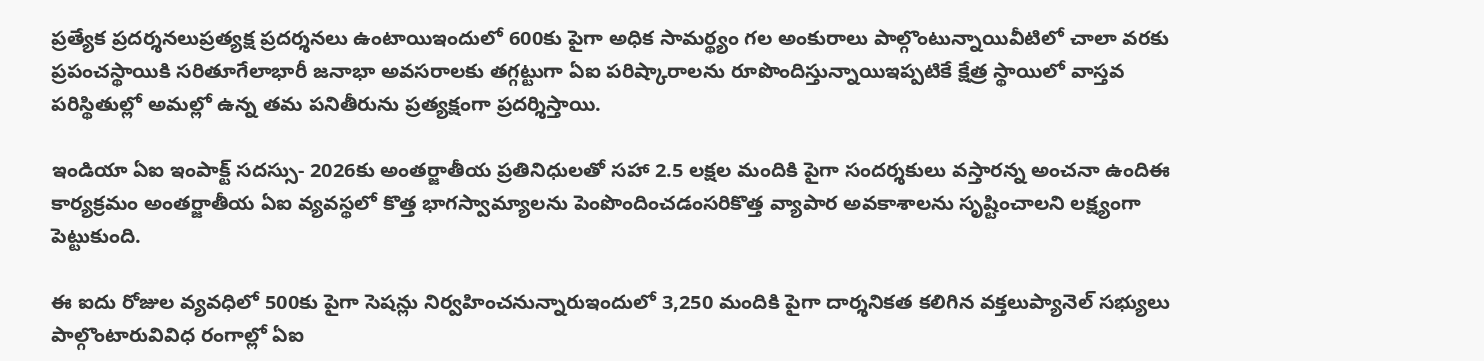ప్రత్యేక ప్రదర్శనలుప్రత్యక్ష ప్రదర్శనలు ఉంటాయిఇందులో 600కు పైగా అధిక సామర్థ్యం గల అంకురాలు పాల్గొంటున్నాయివీటిలో చాలా వరకు ప్రపంచస్థాయికి సరితూగేలాభారీ జనాభా అవసరాలకు తగ్గట్టుగా ఏఐ పరిష్కారాలను రూపొందిస్తున్నాయిఇప్పటికే క్షేత్ర స్థాయిలో వాస్తవ పరిస్థితుల్లో అమల్లో ఉన్న తమ పనితీరును ప్రత్యక్షంగా ప్రదర్శిస్తాయి.

ఇండియా ఏఐ ఇంపాక్ట్ సదస్సు- 2026కు అంతర్జాతీయ ప్రతినిధులతో సహా 2.5 లక్షల మందికి పైగా సందర్శకులు వస్తారన్న అంచనా ఉందిఈ కార్యక్రమం అంతర్జాతీయ ఏఐ వ్యవస్థలో కొత్త భాగస్వామ్యాలను పెంపొందించడంసరికొత్త వ్యాపార అవకాశాలను సృష్టించాలని లక్ష్యంగా పెట్టుకుంది.

ఈ ఐదు రోజుల వ్యవధిలో 500కు పైగా సెషన్లు నిర్వహించనున్నారుఇందులో 3,250 మందికి పైగా దార్శనికత కలిగిన వక్తలుప్యానెల్ సభ్యులు పాల్గొంటారువివిధ రంగాల్లో ఏఐ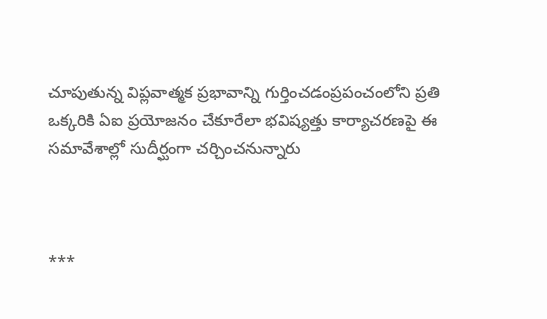చూపుతున్న విప్లవాత్మక ప్రభావాన్ని గుర్తించడంప్రపంచంలోని ప్రతి ఒక్కరికి ఏఐ ప్రయోజనం చేకూరేలా భవిష్యత్తు కార్యాచరణపై ఈ సమావేశాల్లో సుదీర్ఘంగా చర్చించనున్నారు



***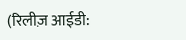(रिलीज़ आईडी: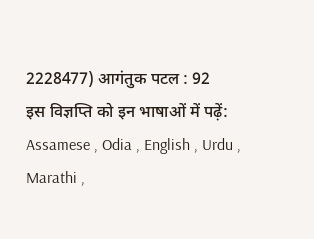2228477) आगंतुक पटल : 92
इस विज्ञप्ति को इन भाषाओं में पढ़ें: Assamese , Odia , English , Urdu , Marathi ,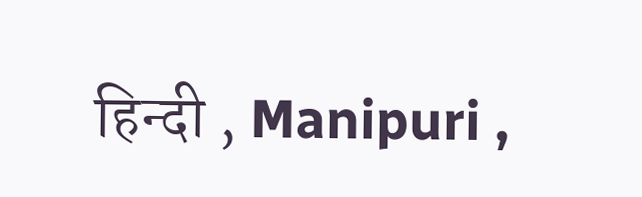हिन्दी , Manipuri ,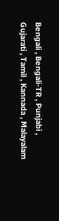Bengali , Bengali-TR , Punjabi , Gujarati , Tamil , Kannada , Malayalam